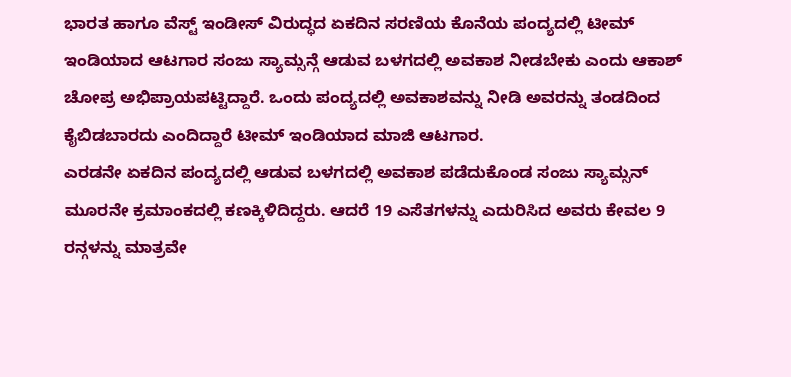ಭಾರತ ಹಾಗೂ ವೆಸ್ಟ್ ಇಂಡೀಸ್ ವಿರುದ್ಧದ ಏಕದಿನ ಸರಣಿಯ ಕೊನೆಯ ಪಂದ್ಯದಲ್ಲಿ ಟೀಮ್ ಇಂಡಿಯಾದ ಆಟಗಾರ ಸಂಜು ಸ್ಯಾಮ್ಸನ್ಗೆ ಆಡುವ ಬಳಗದಲ್ಲಿ ಅವಕಾಶ ನೀಡಬೇಕು ಎಂದು ಆಕಾಶ್ ಚೋಪ್ರ ಅಭಿಪ್ರಾಯಪಟ್ಟಿದ್ದಾರೆ. ಒಂದು ಪಂದ್ಯದಲ್ಲಿ ಅವಕಾಶವನ್ನು ನೀಡಿ ಅವರನ್ನು ತಂಡದಿಂದ ಕೈಬಿಡಬಾರದು ಎಂದಿದ್ದಾರೆ ಟೀಮ್ ಇಂಡಿಯಾದ ಮಾಜಿ ಆಟಗಾರ.
ಎರಡನೇ ಏಕದಿನ ಪಂದ್ಯದಲ್ಲಿ ಆಡುವ ಬಳಗದಲ್ಲಿ ಅವಕಾಶ ಪಡೆದುಕೊಂಡ ಸಂಜು ಸ್ಯಾಮ್ಸನ್ ಮೂರನೇ ಕ್ರಮಾಂಕದಲ್ಲಿ ಕಣಕ್ಕಿಳಿದಿದ್ದರು. ಆದರೆ 19 ಎಸೆತಗಳನ್ನು ಎದುರಿಸಿದ ಅವರು ಕೇವಲ 9 ರನ್ಗಳನ್ನು ಮಾತ್ರವೇ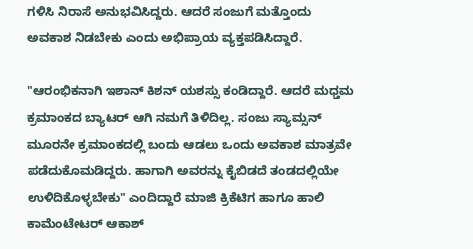ಗಳಿಸಿ ನಿರಾಸೆ ಅನುಭವಿಸಿದ್ದರು. ಆದರೆ ಸಂಜುಗೆ ಮತ್ತೊಂದು ಅವಕಾಶ ನಿಡಬೇಕು ಎಂದು ಅಭಿಪ್ರಾಯ ವ್ಯಕ್ತಪಡಿಸಿದ್ದಾರೆ.

"ಆರಂಭಿಕನಾಗಿ ಇಶಾನ್ ಕಿಶನ್ ಯಶಸ್ಸು ಕಂಡಿದ್ದಾರೆ. ಆದರೆ ಮಧ್ತಮ ಕ್ರಮಾಂಕದ ಬ್ಯಾಟರ್ ಆಗಿ ನಮಗೆ ತಿಳಿದಿಲ್ಲ. ಸಂಜು ಸ್ಯಾಮ್ಸನ್ ಮೂರನೇ ಕ್ರಮಾಂಕದಲ್ಲಿ ಬಂದು ಆಡಲು ಒಂದು ಅವಕಾಶ ಮಾತ್ರವೇ ಪಡೆದುಕೊಮಡಿದ್ದರು. ಹಾಗಾಗಿ ಅವರನ್ನು ಕೈಬಿಡದೆ ತಂಡದಲ್ಲಿಯೇ ಉಳಿದಿಕೊಳ್ಳಬೇಕು" ಎಂದಿದ್ದಾರೆ ಮಾಜಿ ಕ್ರಿಕೆಟಿಗ ಹಾಗೂ ಹಾಲಿ ಕಾಮೆಂಟೇಟರ್ ಆಕಾಶ್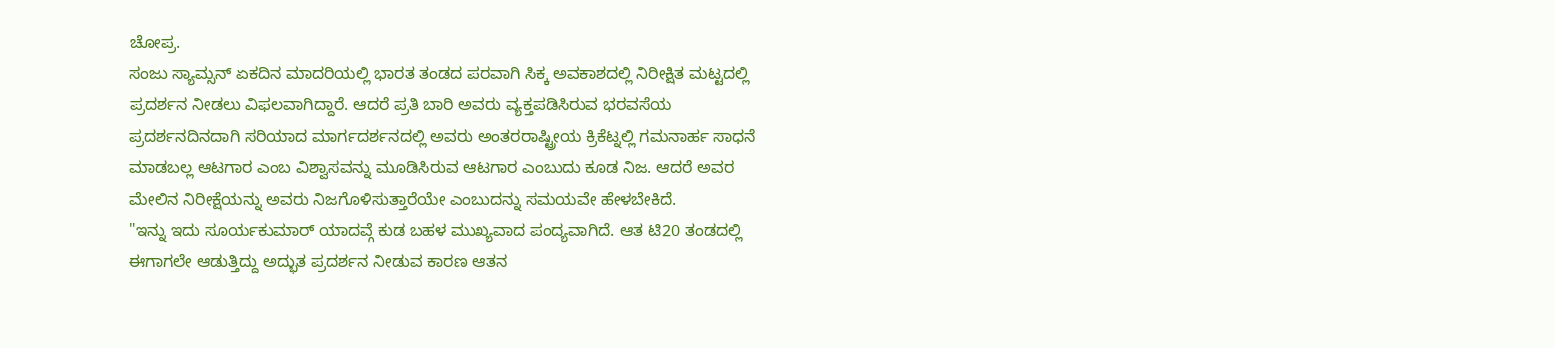ಚೋಪ್ರ.
ಸಂಜು ಸ್ಯಾಮ್ಸನ್ ಏಕದಿನ ಮಾದರಿಯಲ್ಲಿ ಭಾರತ ತಂಡದ ಪರವಾಗಿ ಸಿಕ್ಕ ಅವಕಾಶದಲ್ಲಿ ನಿರೀಕ್ಷಿತ ಮಟ್ಟದಲ್ಲಿ ಪ್ರದರ್ಶನ ನೀಡಲು ವಿಫಲವಾಗಿದ್ದಾರೆ. ಆದರೆ ಪ್ರತಿ ಬಾರಿ ಅವರು ವ್ಯಕ್ತಪಡಿಸಿರುವ ಭರವಸೆಯ ಪ್ರದರ್ಶನದಿನದಾಗಿ ಸರಿಯಾದ ಮಾರ್ಗದರ್ಶನದಲ್ಲಿ ಅವರು ಅಂತರರಾಷ್ಟ್ರೀಯ ಕ್ರಿಕೆಟ್ನಲ್ಲಿ ಗಮನಾರ್ಹ ಸಾಧನೆ ಮಾಡಬಲ್ಲ ಆಟಗಾರ ಎಂಬ ವಿಶ್ವಾಸವನ್ನು ಮೂಡಿಸಿರುವ ಆಟಗಾರ ಎಂಬುದು ಕೂಡ ನಿಜ. ಆದರೆ ಅವರ ಮೇಲಿನ ನಿರೀಕ್ಷೆಯನ್ನು ಅವರು ನಿಜಗೊಳಿಸುತ್ತಾರೆಯೇ ಎಂಬುದನ್ನು ಸಮಯವೇ ಹೇಳಬೇಕಿದೆ.
"ಇನ್ನು ಇದು ಸೂರ್ಯಕುಮಾರ್ ಯಾದವ್ಗೆ ಕುಡ ಬಹಳ ಮುಖ್ಯವಾದ ಪಂದ್ಯವಾಗಿದೆ. ಆತ ಟಿ20 ತಂಡದಲ್ಲಿ ಈಗಾಗಲೇ ಆಡುತ್ತಿದ್ದು ಅದ್ಭುತ ಪ್ರದರ್ಶನ ನೀಡುವ ಕಾರಣ ಆತನ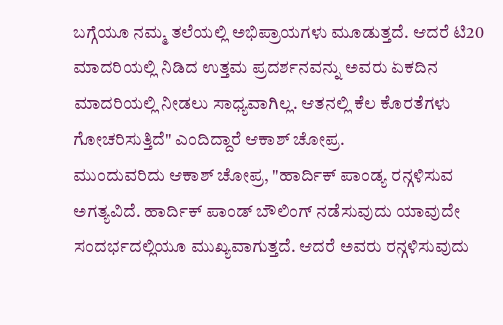ಬಗ್ಗೆಯೂ ನಮ್ಮ ತಲೆಯಲ್ಲಿ ಅಭಿಪ್ರಾಯಗಳು ಮೂಡುತ್ತದೆ. ಆದರೆ ಟಿ20 ಮಾದರಿಯಲ್ಲಿ ನಿಡಿದ ಉತ್ತಮ ಪ್ರದರ್ಶನವನ್ನು ಅವರು ಏಕದಿನ ಮಾದರಿಯಲ್ಲಿ ನೀಡಲು ಸಾಧ್ಯವಾಗಿಲ್ಲ. ಆತನಲ್ಲಿ ಕೆಲ ಕೊರತೆಗಳು ಗೋಚರಿಸುತ್ತಿದೆ" ಎಂದಿದ್ದಾರೆ ಆಕಾಶ್ ಚೋಪ್ರ.
ಮುಂದುವರಿದು ಆಕಾಶ್ ಚೋಪ್ರ, "ಹಾರ್ದಿಕ್ ಪಾಂಡ್ಯ ರನ್ಗಳಿಸುವ ಅಗತ್ಯವಿದೆ. ಹಾರ್ದಿಕ್ ಪಾಂಡ್ ಬೌಲಿಂಗ್ ನಡೆಸುವುದು ಯಾವುದೇ ಸಂದರ್ಭದಲ್ಲಿಯೂ ಮುಖ್ಯವಾಗುತ್ತದೆ. ಆದರೆ ಅವರು ರನ್ಗಳಿಸುವುದು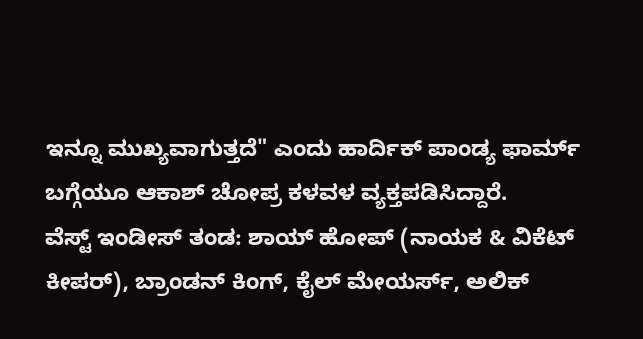ಇನ್ನೂ ಮುಖ್ಯವಾಗುತ್ತದೆ" ಎಂದು ಹಾರ್ದಿಕ್ ಪಾಂಡ್ಯ ಫಾರ್ಮ್ ಬಗ್ಗೆಯೂ ಆಕಾಶ್ ಚೋಪ್ರ ಕಳವಳ ವ್ಯಕ್ತಪಡಿಸಿದ್ದಾರೆ.
ವೆಸ್ಟ್ ಇಂಡೀಸ್ ತಂಡ: ಶಾಯ್ ಹೋಪ್ (ನಾಯಕ & ವಿಕೆಟ್ ಕೀಪರ್), ಬ್ರಾಂಡನ್ ಕಿಂಗ್, ಕೈಲ್ ಮೇಯರ್ಸ್, ಅಲಿಕ್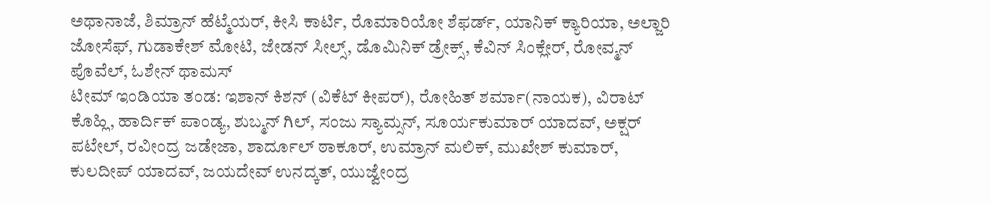ಅಥಾನಾಜೆ, ಶಿಮ್ರಾನ್ ಹೆಟ್ಮೆಯರ್, ಕೀಸಿ ಕಾರ್ಟಿ, ರೊಮಾರಿಯೋ ಶೆಫರ್ಡ್, ಯಾನಿಕ್ ಕ್ಯಾರಿಯಾ, ಅಲ್ಜಾರಿ ಜೋಸೆಫ್, ಗುಡಾಕೇಶ್ ಮೋಟಿ, ಜೇಡನ್ ಸೀಲ್ಸ್, ಡೊಮಿನಿಕ್ ಡ್ರೇಕ್ಸ್, ಕೆವಿನ್ ಸಿಂಕ್ಲೇರ್, ರೋವ್ಮನ್ ಪೊವೆಲ್, ಓಶೇನ್ ಥಾಮಸ್
ಟೀಮ್ ಇಂಡಿಯಾ ತಂಡ: ಇಶಾನ್ ಕಿಶನ್ (ವಿಕೆಟ್ ಕೀಪರ್), ರೋಹಿತ್ ಶರ್ಮಾ(ನಾಯಕ), ವಿರಾಟ್ ಕೊಹ್ಲಿ, ಹಾರ್ದಿಕ್ ಪಾಂಡ್ಯ, ಶುಬ್ಮನ್ ಗಿಲ್, ಸಂಜು ಸ್ಯಾಮ್ಸನ್, ಸೂರ್ಯಕುಮಾರ್ ಯಾದವ್, ಅಕ್ಷರ್ ಪಟೇಲ್, ರವೀಂದ್ರ ಜಡೇಜಾ, ಶಾರ್ದೂಲ್ ಠಾಕೂರ್, ಉಮ್ರಾನ್ ಮಲಿಕ್, ಮುಖೇಶ್ ಕುಮಾರ್, ಕುಲದೀಪ್ ಯಾದವ್, ಜಯದೇವ್ ಉನದ್ಕತ್, ಯುಜ್ವೇಂದ್ರ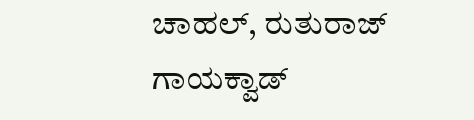ಚಾಹಲ್, ರುತುರಾಜ್ ಗಾಯಕ್ವಾಡ್